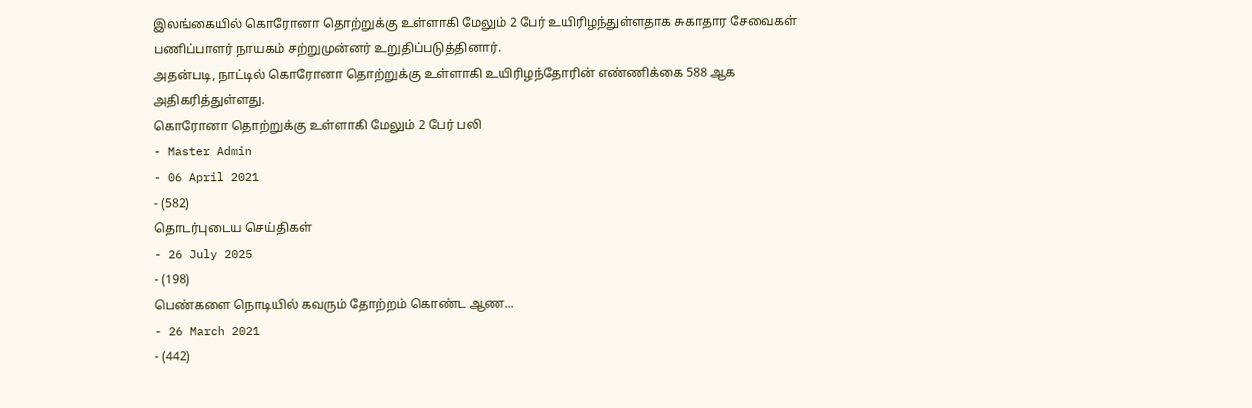இலங்கையில் கொரோனா தொற்றுக்கு உள்ளாகி மேலும் 2 பேர் உயிரிழந்துள்ளதாக சுகாதார சேவைகள் பணிப்பாளர் நாயகம் சற்றுமுன்னர் உறுதிப்படுத்தினார்.
அதன்படி, நாட்டில் கொரோனா தொற்றுக்கு உள்ளாகி உயிரிழந்தோரின் எண்ணிக்கை 588 ஆக அதிகரித்துள்ளது.
கொரோனா தொற்றுக்கு உள்ளாகி மேலும் 2 பேர் பலி
- Master Admin
- 06 April 2021
- (582)
தொடர்புடைய செய்திகள்
- 26 July 2025
- (198)
பெண்களை நொடியில் கவரும் தோற்றம் கொண்ட ஆண...
- 26 March 2021
- (442)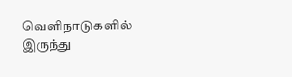வெளிநாடுகளில் இருந்து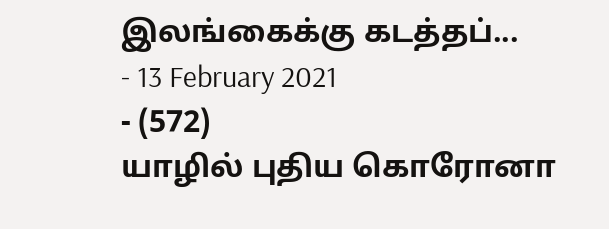இலங்கைக்கு கடத்தப்...
- 13 February 2021
- (572)
யாழில் புதிய கொரோனா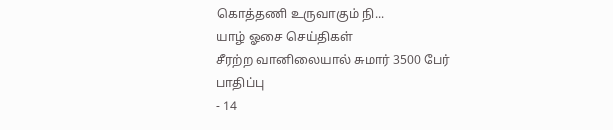கொத்தணி உருவாகும் நி...
யாழ் ஓசை செய்திகள்
சீரற்ற வானிலையால் சுமார் 3500 பேர் பாதிப்பு
- 14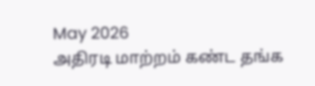May 2026
அதிரடி மாற்றம் கண்ட தங்க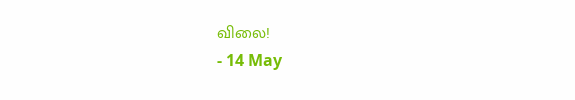விலை!
- 14 May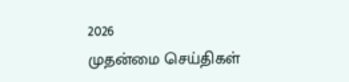2026
முதன்மை செய்திகள்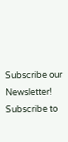Subscribe our Newsletter!
Subscribe to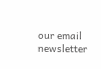our email newsletter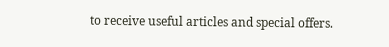to receive useful articles and special offers.